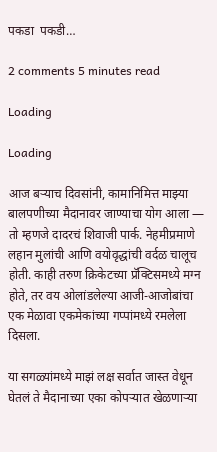पकडा  पकडी…

2 comments 5 minutes read

Loading

Loading

आज बऱ्याच दिवसांनी, कामानिमित्त माझ्या बालपणीच्या मैदानावर जाण्याचा योग आला — तो म्हणजे दादरचं शिवाजी पार्क. नेहमीप्रमाणे लहान मुलांची आणि वयोवृद्धांची वर्दळ चालूच होती. काही तरुण क्रिकेटच्या प्रॅक्टिसमध्ये मग्न होते, तर वय ओलांडलेल्या आजी-आजोबांचा एक मेळावा एकमेकांच्या गप्पांमध्ये रमलेला दिसला.

या सगळ्यांमध्ये माझं लक्ष सर्वात जास्त वेधून घेतलं ते मैदानाच्या एका कोपऱ्यात खेळणाऱ्या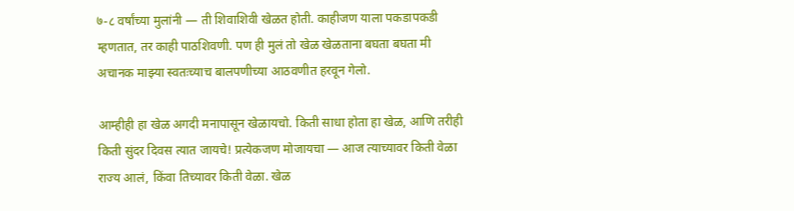७-८ वर्षांच्या मुलांनी — ती शिवाशिवी खेळत होती. काहीजण याला पकडापकडी म्हणतात, तर काही पाठशिवणी. पण ही मुलं तो खेळ खेळताना बघता बघता मी अचानक माझ्या स्वतःच्याच बालपणीच्या आठवणीत हरवून गेलो.

आम्हीही हा खेळ अगदी मनापासून खेळायचो. किती साधा होता हा खेळ, आणि तरीही किती सुंदर दिवस त्यात जायचे! प्रत्येकजण मोजायचा — आज त्याच्यावर किती वेळा राज्य आलं, किंवा तिच्यावर किती वेळा. खेळ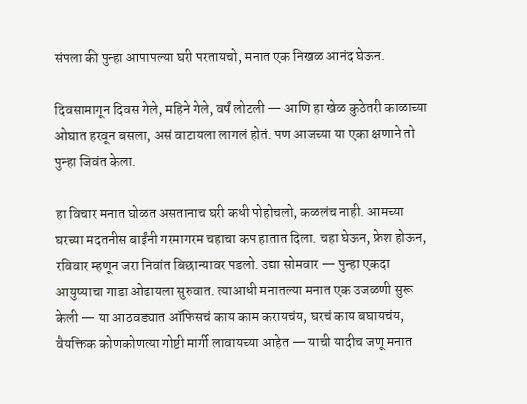संपला की पुन्हा आपापल्या घरी परतायचो, मनात एक निखळ आनंद घेऊन.

दिवसामागून दिवस गेले, महिने गेले, वर्षं लोटली — आणि हा खेळ कुठेतरी काळाच्या ओघात हरवून बसला, असं वाटायला लागलं होतं. पण आजच्या या एका क्षणाने तो पुन्हा जिवंत केला.

हा विचार मनात घोळत असतानाच घरी कधी पोहोचलो, कळलंच नाही. आमच्या घरच्या मदतनीस बाईंनी गरमागरम चहाचा कप हातात दिला. चहा घेऊन, फ्रेश होऊन, रविवार म्हणून जरा निवांत बिछान्यावर पडलो. उद्या सोमवार — पुन्हा एकदा आयुष्याचा गाडा ओढायला सुरुवात. त्याआधी मनातल्या मनात एक उजळणी सुरू केली — या आठवड्यात ऑफिसचं काय काम करायचंय, घरचं काय बघायचंय, वैयक्तिक कोणकोणत्या गोष्टी मार्गी लावायच्या आहेत — याची यादीच जणू मनात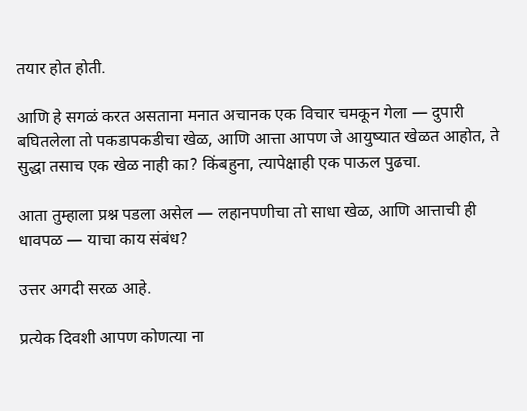तयार होत होती.

आणि हे सगळं करत असताना मनात अचानक एक विचार चमकून गेला — दुपारी बघितलेला तो पकडापकडीचा खेळ, आणि आत्ता आपण जे आयुष्यात खेळत आहोत, ते सुद्धा तसाच एक खेळ नाही का? किंबहुना, त्यापेक्षाही एक पाऊल पुढचा.

आता तुम्हाला प्रश्न पडला असेल — लहानपणीचा तो साधा खेळ, आणि आत्ताची ही धावपळ — याचा काय संबंध?

उत्तर अगदी सरळ आहे.

प्रत्येक दिवशी आपण कोणत्या ना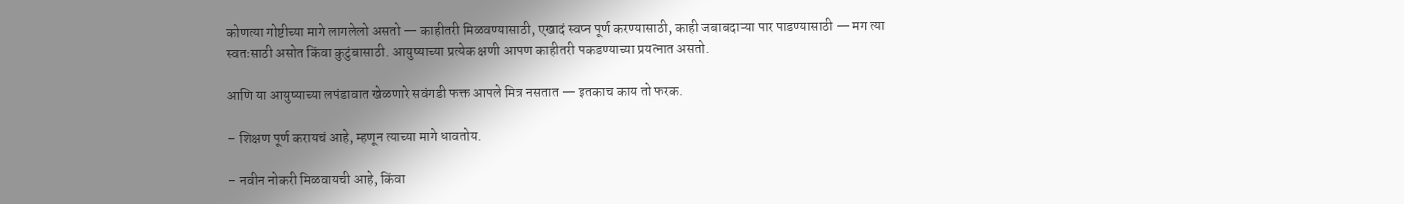कोणत्या गोष्टीच्या मागे लागलेलो असतो — काहीतरी मिळवण्यासाठी, एखादं स्वप्न पूर्ण करण्यासाठी, काही जबाबदाऱ्या पार पाडण्यासाठी — मग त्या स्वतःसाठी असोत किंवा कुटुंबासाठी. आयुष्याच्या प्रत्येक क्षणी आपण काहीतरी पकडण्याच्या प्रयत्नात असतो.

आणि या आयुष्याच्या लपंडावात खेळणारे सवंगडी फक्त आपले मित्र नसतात — इतकाच काय तो फरक.

– शिक्षण पूर्ण करायचं आहे, म्हणून त्याच्या मागे धावतोय.

– नवीन नोकरी मिळवायची आहे, किंवा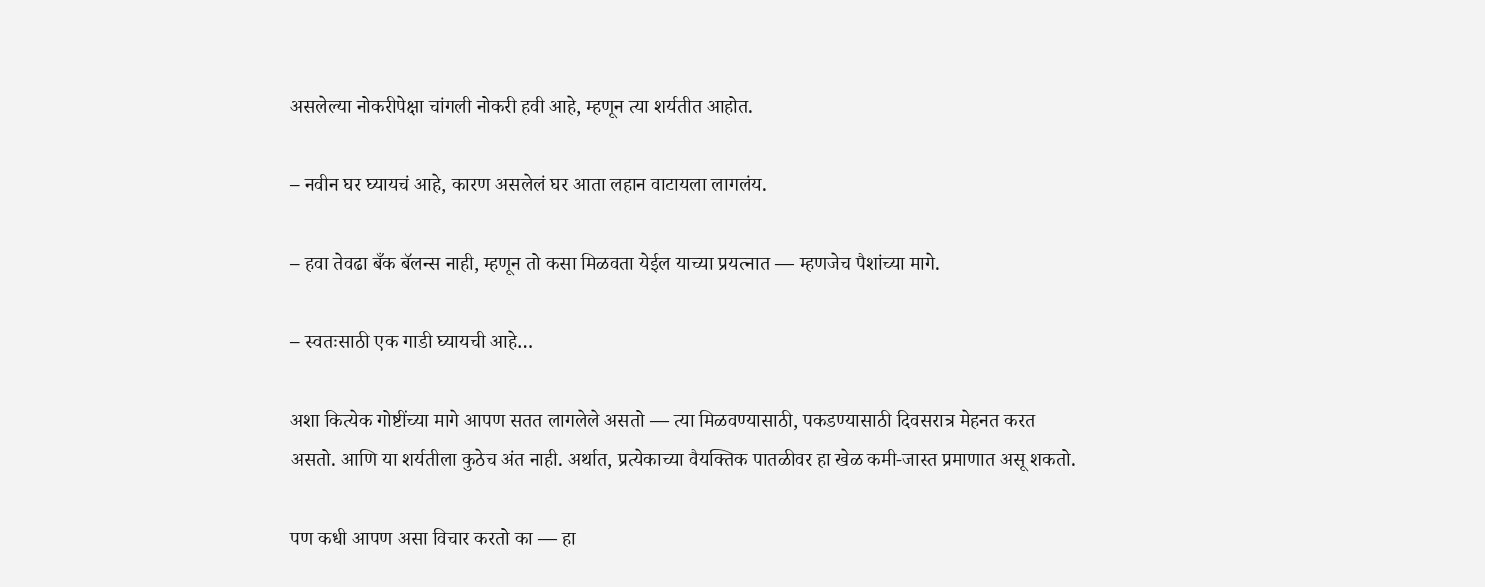असलेल्या नोकरीपेक्षा चांगली नोकरी हवी आहे, म्हणून त्या शर्यतीत आहोत.

– नवीन घर घ्यायचं आहे, कारण असलेलं घर आता लहान वाटायला लागलंय.

– हवा तेवढा बँक बॅलन्स नाही, म्हणून तो कसा मिळवता येईल याच्या प्रयत्नात — म्हणजेच पैशांच्या मागे.

– स्वतःसाठी एक गाडी घ्यायची आहे…

अशा कित्येक गोष्टींच्या मागे आपण सतत लागलेले असतो — त्या मिळवण्यासाठी, पकडण्यासाठी दिवसरात्र मेहनत करत असतो. आणि या शर्यतीला कुठेच अंत नाही. अर्थात, प्रत्येकाच्या वैयक्तिक पातळीवर हा खेळ कमी-जास्त प्रमाणात असू शकतो.

पण कधी आपण असा विचार करतो का — हा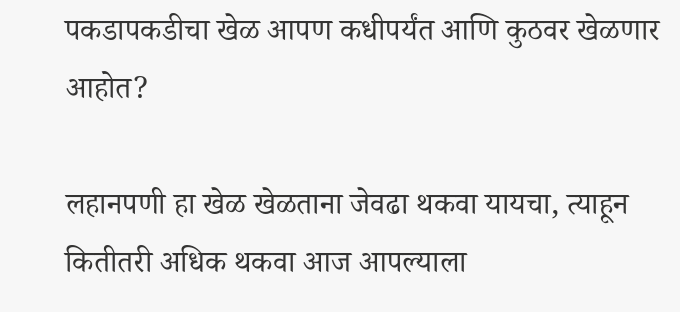पकडापकडीचा खेळ आपण कधीपर्यंत आणि कुठवर खेळणार आहोत?

लहानपणी हा खेळ खेळताना जेवढा थकवा यायचा, त्याहून कितीतरी अधिक थकवा आज आपल्याला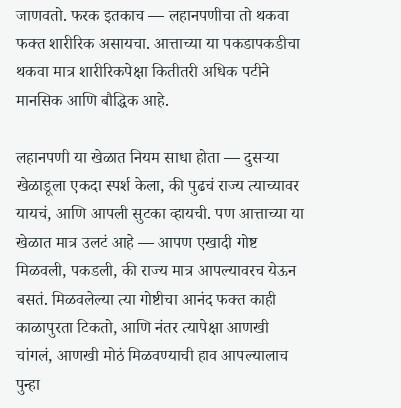जाणवतो. फरक इतकाच — लहानपणीचा तो थकवा फक्त शारीरिक असायचा. आत्ताच्या या पकडापकडीचा थकवा मात्र शारीरिकपेक्षा कितीतरी अधिक पटीने मानसिक आणि बौद्धिक आहे.

लहानपणी या खेळात नियम साधा होता — दुसऱ्या खेळाडूला एकदा स्पर्श केला, की पुढचं राज्य त्याच्यावर यायचं, आणि आपली सुटका व्हायची. पण आत्ताच्या या खेळात मात्र उलटं आहे — आपण एखादी गोष्ट मिळवली, पकडली, की राज्य मात्र आपल्यावरच येऊन बसतं. मिळवलेल्या त्या गोष्टीचा आनंद फक्त काही काळापुरता टिकतो, आणि नंतर त्यापेक्षा आणखी चांगलं, आणखी मोठं मिळवण्याची हाव आपल्यालाच पुन्हा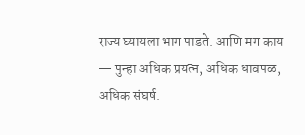राज्य घ्यायला भाग पाडते. आणि मग काय — पुन्हा अधिक प्रयत्न, अधिक धावपळ, अधिक संघर्ष.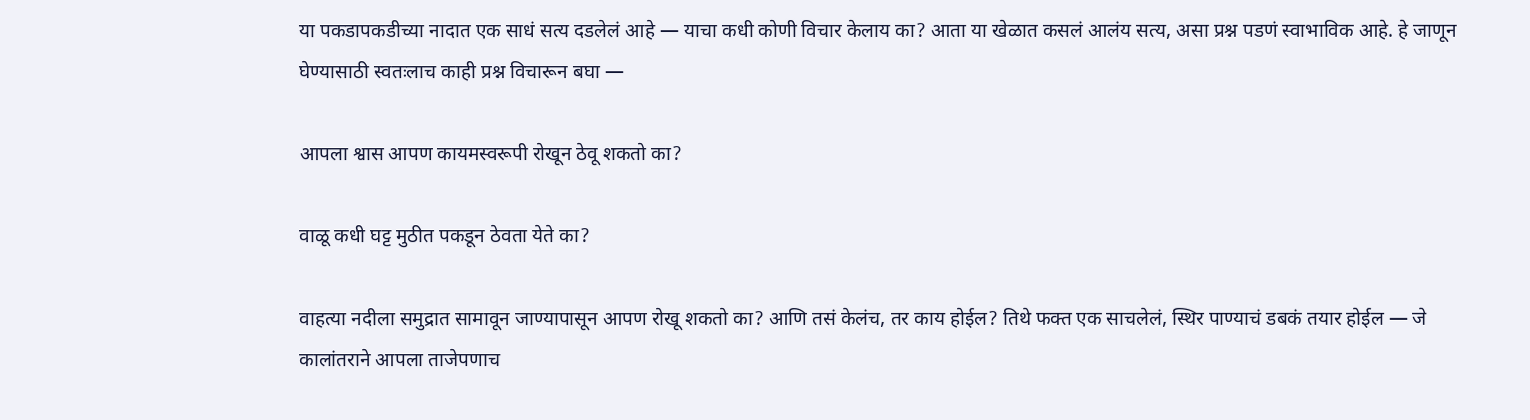या पकडापकडीच्या नादात एक साधं सत्य दडलेलं आहे — याचा कधी कोणी विचार केलाय का? आता या खेळात कसलं आलंय सत्य, असा प्रश्न पडणं स्वाभाविक आहे. हे जाणून घेण्यासाठी स्वतःलाच काही प्रश्न विचारून बघा —

आपला श्वास आपण कायमस्वरूपी रोखून ठेवू शकतो का?

वाळू कधी घट्ट मुठीत पकडून ठेवता येते का?

वाहत्या नदीला समुद्रात सामावून जाण्यापासून आपण रोखू शकतो का? आणि तसं केलंच, तर काय होईल? तिथे फक्त एक साचलेलं, स्थिर पाण्याचं डबकं तयार होईल — जे कालांतराने आपला ताजेपणाच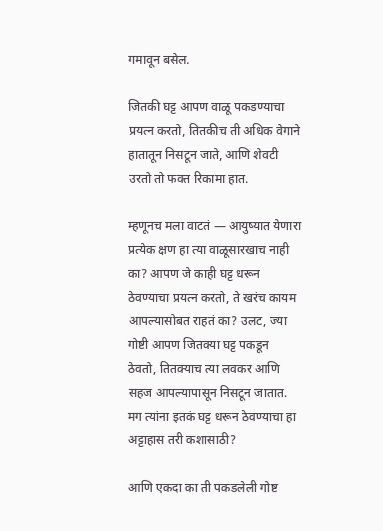गमावून बसेल.

जितकी घट्ट आपण वाळू पकडण्याचा प्रयत्न करतो, तितकीच ती अधिक वेगाने हातातून निसटून जाते, आणि शेवटी उरतो तो फक्त रिकामा हात.

म्हणूनच मला वाटतं — आयुष्यात येणारा प्रत्येक क्षण हा त्या वाळूसारखाच नाही का? आपण जे काही घट्ट धरून ठेवण्याचा प्रयत्न करतो, ते खरंच कायम आपल्यासोबत राहतं का? उलट, ज्या गोष्टी आपण जितक्या घट्ट पकडून ठेवतो, तितक्याच त्या लवकर आणि सहज आपल्यापासून निसटून जातात. मग त्यांना इतकं घट्ट धरून ठेवण्याचा हा अट्टाहास तरी कशासाठी?

आणि एकदा का ती पकडलेली गोष्ट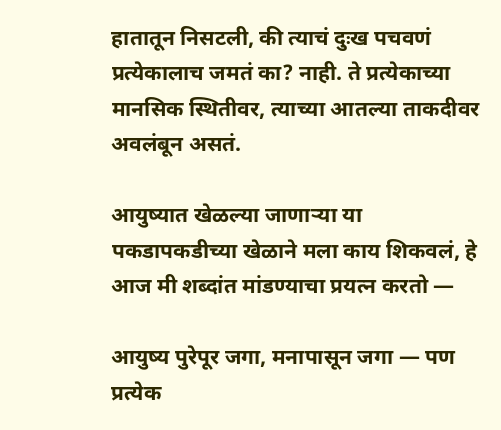हातातून निसटली, की त्याचं दुःख पचवणं प्रत्येकालाच जमतं का? नाही. ते प्रत्येकाच्या मानसिक स्थितीवर, त्याच्या आतल्या ताकदीवर अवलंबून असतं.

आयुष्यात खेळल्या जाणाऱ्या या पकडापकडीच्या खेळाने मला काय शिकवलं, हे आज मी शब्दांत मांडण्याचा प्रयत्न करतो —

आयुष्य पुरेपूर जगा, मनापासून जगा — पण प्रत्येक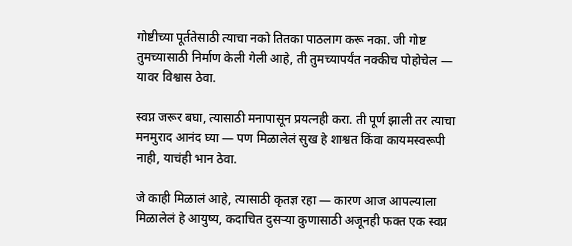गोष्टीच्या पूर्ततेसाठी त्याचा नको तितका पाठलाग करू नका. जी गोष्ट तुमच्यासाठी निर्माण केली गेली आहे, ती तुमच्यापर्यंत नक्कीच पोहोचेल — यावर विश्वास ठेवा.

स्वप्न जरूर बघा, त्यासाठी मनापासून प्रयत्नही करा. ती पूर्ण झाली तर त्याचा मनमुराद आनंद घ्या — पण मिळालेलं सुख हे शाश्वत किंवा कायमस्वरूपी नाही, याचंही भान ठेवा.

जे काही मिळालं आहे, त्यासाठी कृतज्ञ रहा — कारण आज आपल्याला मिळालेलं हे आयुष्य, कदाचित दुसऱ्या कुणासाठी अजूनही फक्त एक स्वप्न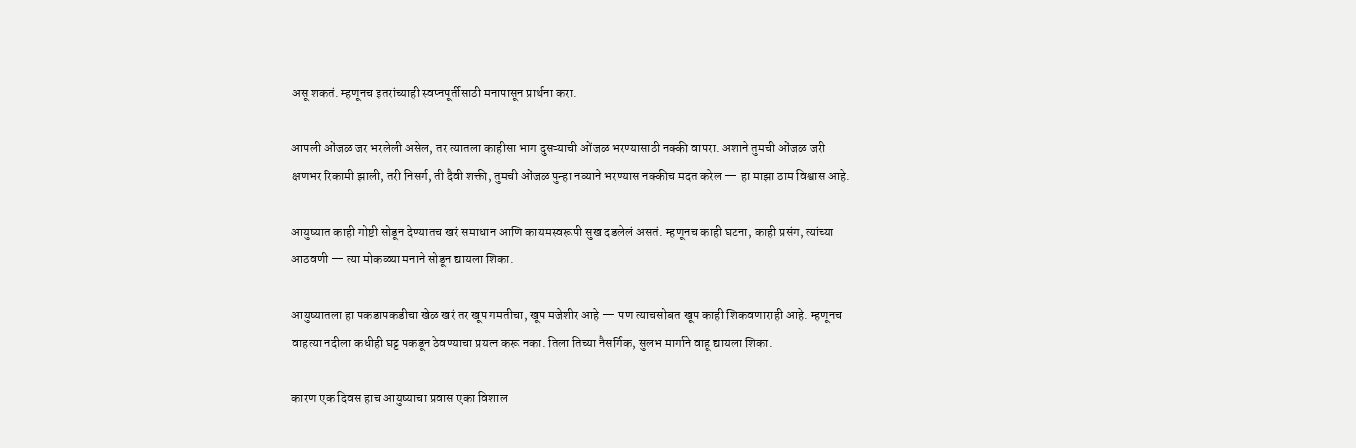असू शकतं. म्हणूनच इतरांच्याही स्वप्नपूर्तीसाठी मनापासून प्रार्थना करा.

आपली ओंजळ जर भरलेली असेल, तर त्यातला काहीसा भाग दुसऱ्याची ओंजळ भरण्यासाठी नक्की वापरा. अशाने तुमची ओंजळ जरी क्षणभर रिकामी झाली, तरी निसर्ग, ती दैवी शक्ती, तुमची ओंजळ पुन्हा नव्याने भरण्यास नक्कीच मदत करेल — हा माझा ठाम विश्वास आहे.

आयुष्यात काही गोष्टी सोडून देण्यातच खरं समाधान आणि कायमस्वरूपी सुख दडलेलं असतं. म्हणूनच काही घटना, काही प्रसंग, त्यांच्या आठवणी — त्या मोकळ्या मनाने सोडून द्यायला शिका.

आयुष्यातला हा पकडापकडीचा खेळ खरं तर खूप गमतीचा, खूप मजेशीर आहे — पण त्याचसोबत खूप काही शिकवणाराही आहे. म्हणूनच वाहत्या नदीला कधीही घट्ट पकडून ठेवण्याचा प्रयत्न करू नका. तिला तिच्या नैसर्गिक, सुलभ मार्गाने वाहू द्यायला शिका.

कारण एक दिवस हाच आयुष्याचा प्रवास एका विशाल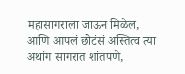महासागराला जाऊन मिळेल, आणि आपलं छोटंसं अस्तित्व त्या अथांग सागरात शांतपणे,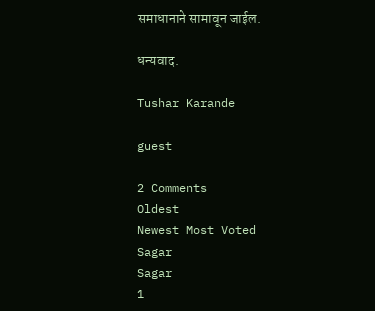समाधानाने सामावून जाईल.

धन्यवाद.

Tushar Karande

guest

2 Comments
Oldest
Newest Most Voted
Sagar
Sagar
1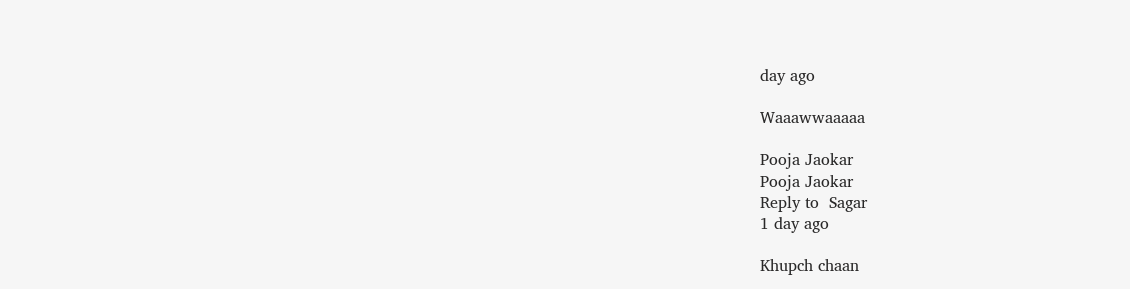day ago

Waaawwaaaaa

Pooja Jaokar
Pooja Jaokar
Reply to  Sagar
1 day ago

Khupch chaan